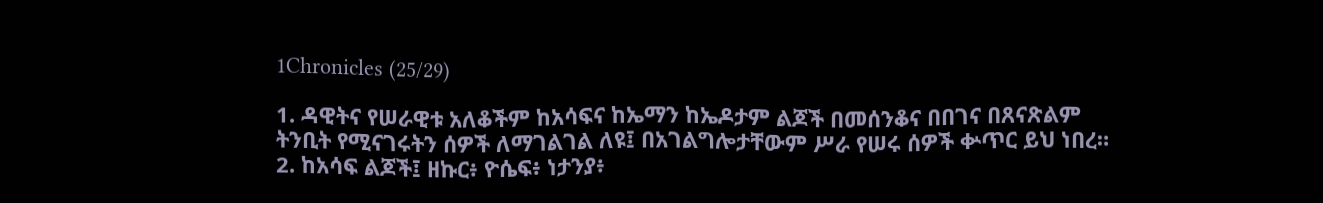1Chronicles (25/29)

1. ዳዊትና የሠራዊቱ አለቆችም ከአሳፍና ከኤማን ከኤዶታም ልጆች በመሰንቆና በበገና በጸናጽልም ትንቢት የሚናገሩትን ሰዎች ለማገልገል ለዩ፤ በአገልግሎታቸውም ሥራ የሠሩ ሰዎች ቍጥር ይህ ነበረ።
2. ከአሳፍ ልጆች፤ ዘኩር፥ ዮሴፍ፥ ነታንያ፥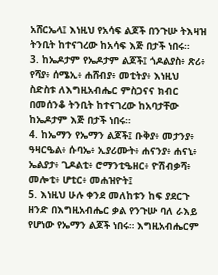አሸርኤላ፤ እነዚህ የአሳፍ ልጆች በንጉሡ ትእዛዝ ትንቢት ከተናገረው ከአሳፍ እጅ በታች ነበሩ።
3. ከኤዶታም የኤዶታም ልጆች፤ ጎዶልያስ፥ ጽሪ፥ የሻያ፥ ሰሜኢ፥ ሐሸብያ፥ መቲትያ፥ እነዚህ ስድስቱ ለእግዚአብሔር ምስጋናና ክብር በመሰንቆ ትንቢት ከተናገረው ከአባታቸው ከኤዶታም እጅ በታች ነበሩ።
4. ከኤማን የኤማን ልጆች፤ ቡቅያ፥ መታንያ፥ ዓዛርዔል፥ ሱባኤ፥ ኢያሪሙት፥ ሐናንያ፥ ሐናኒ፥ ኤልያታ፥ ጊዶልቲ፥ ሮማንቲዔዘር፥ ዮሽብቃሻ፥ መሎቲ፥ ሆቲር፥ መሐዝዮት፤
5. እነዚህ ሁሉ ቀንደ መለከቱን ከፍ ያደርጉ ዘንድ በእግዚአብሔር ቃል የንጉሡ ባለ ራእይ የሆነው የኤማን ልጆች ነበሩ። እግዚአብሔርም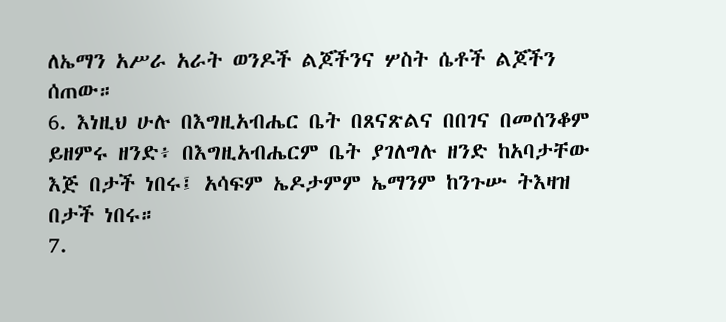ለኤማን አሥራ አራት ወንዶች ልጆችንና ሦስት ሴቶች ልጆችን ሰጠው።
6. እነዚህ ሁሉ በእግዚአብሔር ቤት በጸናጽልና በበገና በመሰንቆም ይዘምሩ ዘንድ፥ በእግዚአብሔርም ቤት ያገለግሉ ዘንድ ከአባታቸው እጅ በታች ነበሩ፤ አሳፍም ኤዶታምም ኤማንም ከንጉሡ ትእዛዝ በታች ነበሩ።
7.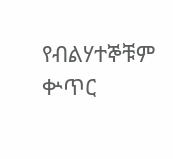የብልሃተኞቹም ቍጥር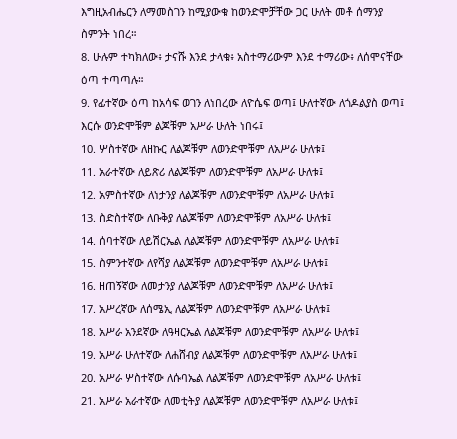እግዚአብሔርን ለማመስገን ከሚያውቁ ከወንድሞቻቸው ጋር ሁለት መቶ ሰማንያ ስምንት ነበረ።
8. ሁሉም ተካክለው፥ ታናሹ እንደ ታላቁ፥ አስተማሪውም እንደ ተማሪው፥ ለሰሞናቸው ዕጣ ተጣጣሉ።
9. የፊተኛው ዕጣ ከአሳፍ ወገን ለነበረው ለዮሴፍ ወጣ፤ ሁለተኛው ለጎዶልያስ ወጣ፤ እርሱ ወንድሞቹም ልጆቹም አሥራ ሁለት ነበሩ፤
10. ሦስተኛው ለዘኩር ለልጆቹም ለወንድሞቹም ለአሥራ ሁለቱ፤
11. አራተኛው ለይጽሪ ለልጆቹም ለወንድሞቹም ለአሥራ ሁለቱ፤
12. አምስተኛው ለነታንያ ለልጆቹም ለወንድሞቹም ለአሥራ ሁለቱ፤
13. ስድስተኛው ለቡቅያ ለልጆቹም ለወንድሞቹም ለአሥራ ሁለቱ፤
14. ሰባተኛው ለይሽርኤል ለልጆቹም ለወንድሞቹም ለአሥራ ሁለቱ፤
15. ስምንተኛው ለየሻያ ለልጆቹም ለወንድሞቹም ለአሥራ ሁለቱ፤
16. ዘጠኝኛው ለመታንያ ለልጆቹም ለወንድሞቹም ለአሥራ ሁለቱ፤
17. አሥረኛው ለሰሜኢ ለልጆቹም ለወንድሞቹም ለአሥራ ሁለቱ፤
18. አሥራ አንደኛው ለዓዛርኤል ለልጆቹም ለወንድሞቹም ለአሥራ ሁለቱ፤
19. አሥራ ሁለተኛው ለሐሸብያ ለልጆቹም ለወንድሞቹም ለአሥራ ሁለቱ፤
20. አሥራ ሦስተኛው ለሱባኤል ለልጆቹም ለወንድሞቹም ለአሥራ ሁለቱ፤
21. አሥራ አራተኛው ለመቲትያ ለልጆቹም ለወንድሞቹም ለአሥራ ሁለቱ፤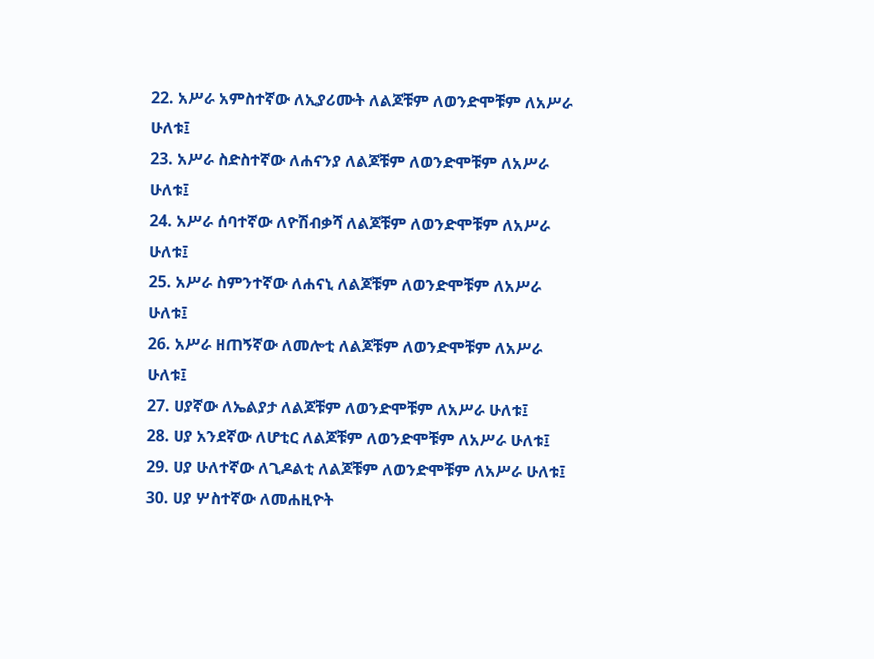22. አሥራ አምስተኛው ለኢያሪሙት ለልጆቹም ለወንድሞቹም ለአሥራ ሁለቱ፤
23. አሥራ ስድስተኛው ለሐናንያ ለልጆቹም ለወንድሞቹም ለአሥራ ሁለቱ፤
24. አሥራ ሰባተኛው ለዮሽብቃሻ ለልጆቹም ለወንድሞቹም ለአሥራ ሁለቱ፤
25. አሥራ ስምንተኛው ለሐናኒ ለልጆቹም ለወንድሞቹም ለአሥራ ሁለቱ፤
26. አሥራ ዘጠኝኛው ለመሎቲ ለልጆቹም ለወንድሞቹም ለአሥራ ሁለቱ፤
27. ሀያኛው ለኤልያታ ለልጆቹም ለወንድሞቹም ለአሥራ ሁለቱ፤
28. ሀያ አንደኛው ለሆቲር ለልጆቹም ለወንድሞቹም ለአሥራ ሁለቱ፤
29. ሀያ ሁለተኛው ለጊዶልቲ ለልጆቹም ለወንድሞቹም ለአሥራ ሁለቱ፤
30. ሀያ ሦስተኛው ለመሐዚዮት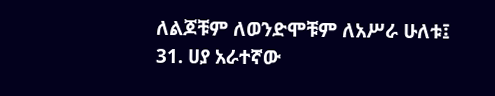ለልጆቹም ለወንድሞቹም ለአሥራ ሁለቱ፤
31. ሀያ አራተኛው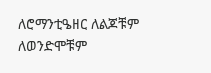ለሮማንቲዔዘር ለልጆቹም ለወንድሞቹም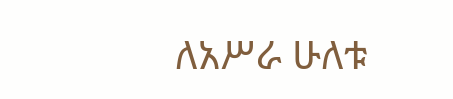ለአሥራ ሁለቱ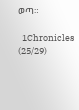ወጣ።

  1Chronicles (25/29)